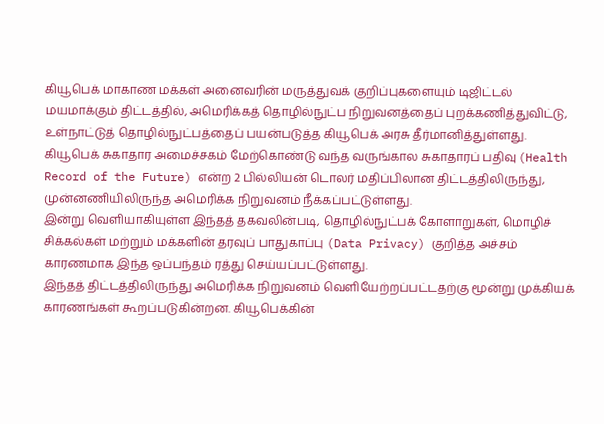கியூபெக் மாகாண மக்கள் அனைவரின் மருத்துவக் குறிப்புகளையும் டிஜிட்டல் மயமாக்கும் திட்டத்தில், அமெரிக்கத் தொழில்நுட்ப நிறுவனத்தைப் புறக்கணித்துவிட்டு, உள்நாட்டுத் தொழில்நுட்பத்தைப் பயன்படுத்த கியூபெக் அரசு தீர்மானித்துள்ளது.
கியூபெக் சுகாதார அமைச்சகம் மேற்கொண்டு வந்த வருங்கால சுகாதாரப் பதிவு (Health Record of the Future) என்ற 2 பில்லியன் டொலர் மதிப்பிலான திட்டத்திலிருந்து, முன்னணியிலிருந்த அமெரிக்க நிறுவனம் நீக்கப்பட்டுள்ளது.
இன்று வெளியாகியுள்ள இந்தத் தகவலின்படி, தொழில்நுட்பக் கோளாறுகள், மொழிச் சிக்கல்கள் மற்றும் மக்களின் தரவுப் பாதுகாப்பு (Data Privacy) குறித்த அச்சம் காரணமாக இந்த ஒப்பந்தம் ரத்து செய்யப்பட்டுள்ளது.
இந்தத் திட்டத்திலிருந்து அமெரிக்க நிறுவனம் வெளியேற்றப்பட்டதற்கு மூன்று முக்கியக் காரணங்கள் கூறப்படுகின்றன. கியூபெக்கின்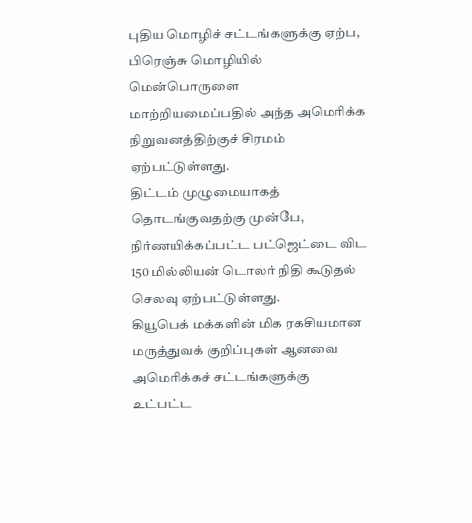புதிய மொழிச் சட்டங்களுக்கு ஏற்ப, பிரெஞ்சு மொழியில் மென்பொருளை மாற்றியமைப்பதில் அந்த அமெரிக்க நிறுவனத்திற்குச் சிரமம் ஏற்பட்டுள்ளது.
திட்டம் முழுமையாகத் தொடங்குவதற்கு முன்பே, நிர்ணயிக்கப்பட்ட பட்ஜெட்டை விட 150 மில்லியன் டொலர் நிதி கூடுதல் செலவு ஏற்பட்டுள்ளது.
கியூபெக் மக்களின் மிக ரகசியமான மருத்துவக் குறிப்புகள் ஆனவை அமெரிக்கச் சட்டங்களுக்கு உட்பட்ட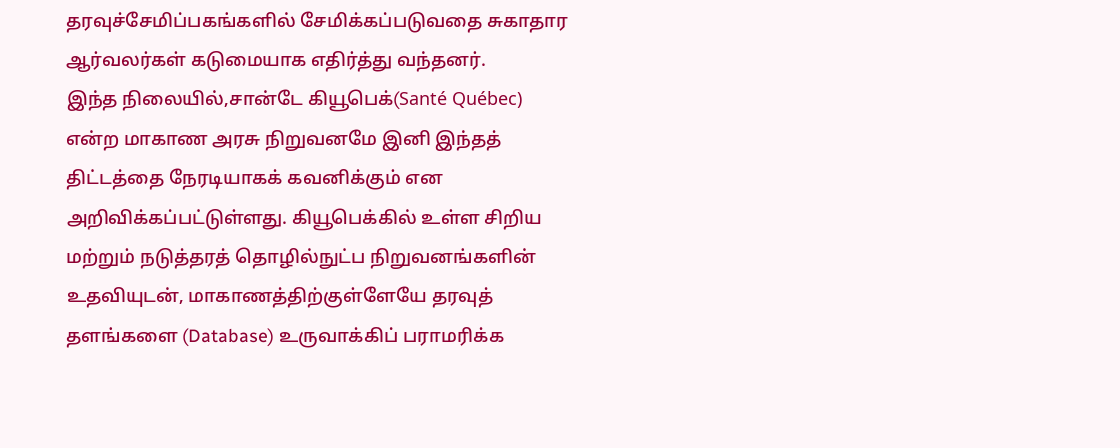தரவுச்சேமிப்பகங்களில் சேமிக்கப்படுவதை சுகாதார ஆர்வலர்கள் கடுமையாக எதிர்த்து வந்தனர்.
இந்த நிலையில்,சான்டே கியூபெக்(Santé Québec) என்ற மாகாண அரசு நிறுவனமே இனி இந்தத் திட்டத்தை நேரடியாகக் கவனிக்கும் என அறிவிக்கப்பட்டுள்ளது. கியூபெக்கில் உள்ள சிறிய மற்றும் நடுத்தரத் தொழில்நுட்ப நிறுவனங்களின் உதவியுடன், மாகாணத்திற்குள்ளேயே தரவுத் தளங்களை (Database) உருவாக்கிப் பராமரிக்க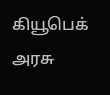கியூபெக் அரசு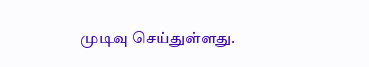முடிவு செய்துள்ளது.